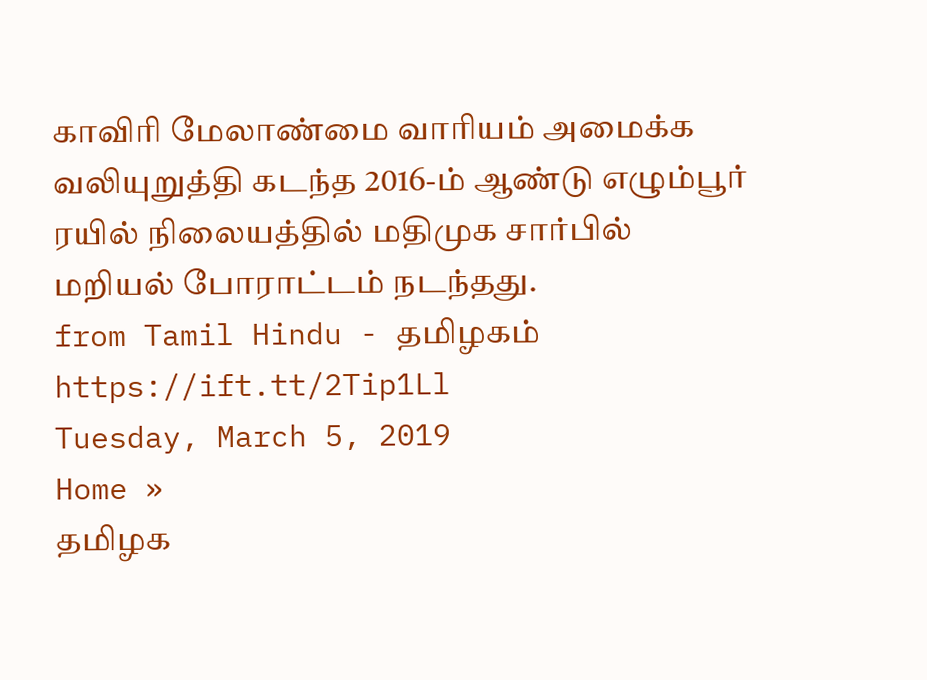காவிரி மேலாண்மை வாரியம் அமைக்க வலியுறுத்தி கடந்த 2016-ம் ஆண்டு எழும்பூர் ரயில் நிலையத்தில் மதிமுக சார்பில் மறியல் போராட்டம் நடந்தது.
from Tamil Hindu - தமிழகம் https://ift.tt/2Tip1Ll
Tuesday, March 5, 2019
Home »
தமிழக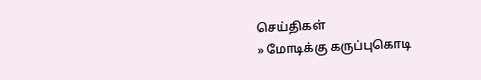செய்திகள்
» மோடிக்கு கருப்புகொடி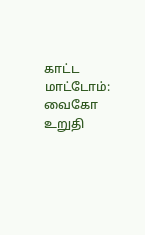காட்ட மாட்டோம்: வைகோ உறுதி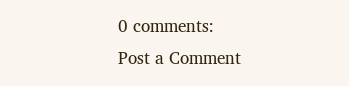0 comments:
Post a Comment